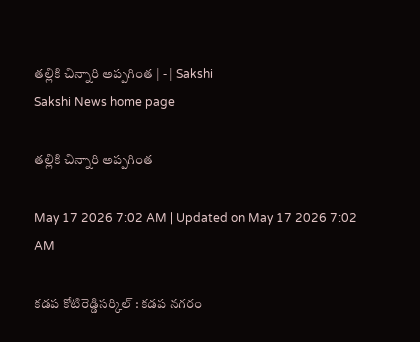తల్లికి చిన్నారి అప్పగింత | - | Sakshi
Sakshi News home page

తల్లికి చిన్నారి అప్పగింత

May 17 2026 7:02 AM | Updated on May 17 2026 7:02 AM

కడప కోటిరెడ్డిసర్కిల్‌ : కడప నగరం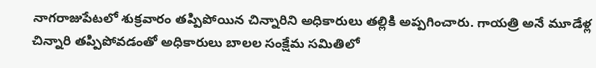నాగరాజుపేటలో శుక్రవారం తప్పిపోయిన చిన్నారిని అధికారులు తల్లికి అప్పగించారు. గాయత్రి అనే మూడేళ్ల చిన్నారి తప్పిపోవడంతో అధికారులు బాలల సంక్షేమ సమితిలో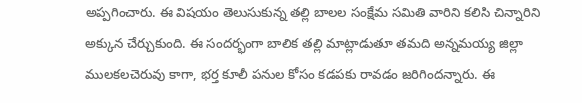అప్పగించారు. ఈ విషయం తెలుసుకున్న తల్లి బాలల సంక్షేమ సమితి వారిని కలిసి చిన్నారిని అక్కున చేర్చుకుంది. ఈ సందర్భంగా బాలిక తల్లి మాట్లాడుతూ తమది అన్నమయ్య జిల్లా ములకలచెరువు కాగా, భర్త కూలీ పనుల కోసం కడపకు రావడం జరిగిందన్నారు. ఈ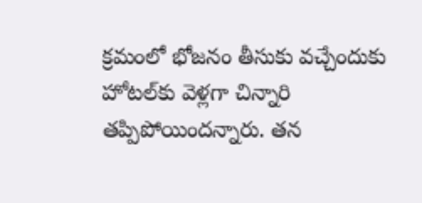క్రమంలో భోజనం తీసుకు వచ్చేందుకు హోటల్‌కు వెళ్లగా చిన్నారి తప్పిపోయిందన్నారు. తన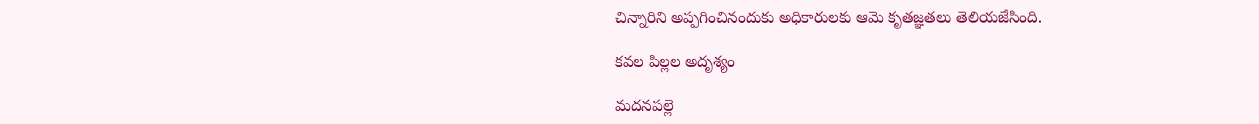చిన్నారిని అప్పగించినందుకు అధికారులకు ఆమె కృతజ్ఞతలు తెలియజేసింది.

కవల పిల్లల అదృశ్యం

మదనపల్లె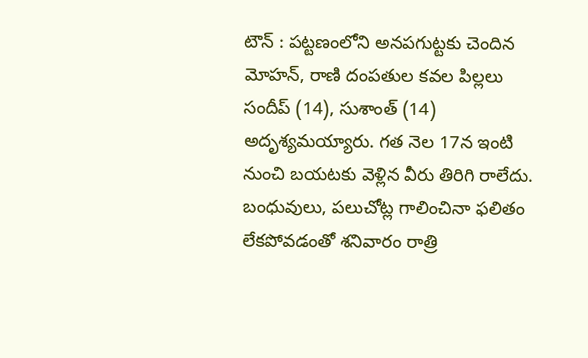టౌన్‌ : పట్టణంలోని అనపగుట్టకు చెందిన మోహన్‌, రాణి దంపతుల కవల పిల్లలు సందీప్‌ (14), సుశాంత్‌ (14) అదృశ్యమయ్యారు. గత నెల 17న ఇంటి నుంచి బయటకు వెళ్లిన వీరు తిరిగి రాలేదు. బంధువులు, పలుచోట్ల గాలించినా ఫలితం లేకపోవడంతో శనివారం రాత్రి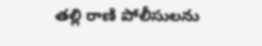తల్లి రాణి పోలీసులను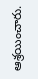ఆశ్రయించారు.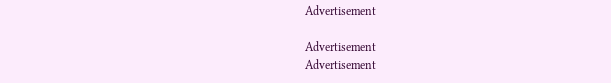Advertisement

Advertisement
Advertisement